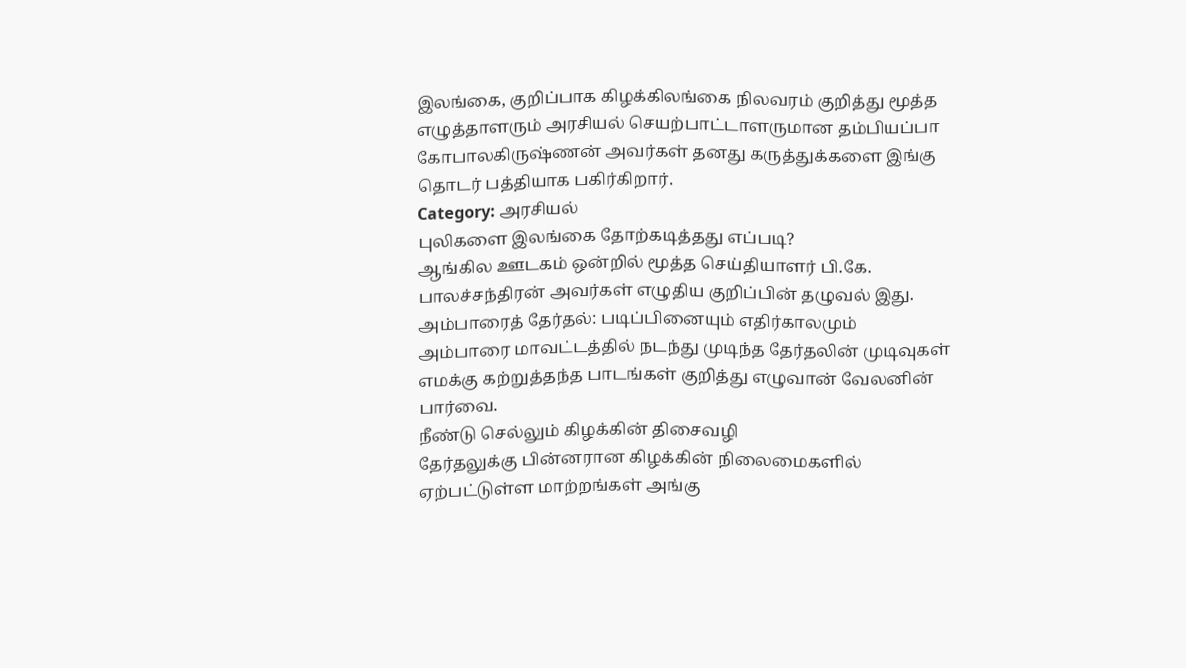இலங்கை, குறிப்பாக கிழக்கிலங்கை நிலவரம் குறித்து மூத்த எழுத்தாளரும் அரசியல் செயற்பாட்டாளருமான தம்பியப்பா கோபாலகிருஷ்ணன் அவர்கள் தனது கருத்துக்களை இங்கு தொடர் பத்தியாக பகிர்கிறார்.
Category: அரசியல்
புலிகளை இலங்கை தோற்கடித்தது எப்படி?
ஆங்கில ஊடகம் ஒன்றில் மூத்த செய்தியாளர் பி.கே. பாலச்சந்திரன் அவர்கள் எழுதிய குறிப்பின் தழுவல் இது.
அம்பாரைத் தேர்தல்: படிப்பினையும் எதிர்காலமும்
அம்பாரை மாவட்டத்தில் நடந்து முடிந்த தேர்தலின் முடிவுகள் எமக்கு கற்றுத்தந்த பாடங்கள் குறித்து எழுவான் வேலனின் பார்வை.
நீண்டு செல்லும் கிழக்கின் திசைவழி
தேர்தலுக்கு பின்னரான கிழக்கின் நிலைமைகளில் ஏற்பட்டுள்ள மாற்றங்கள் அங்கு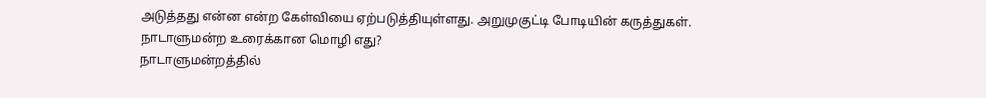அடுத்தது என்ன என்ற கேள்வியை ஏற்படுத்தியுள்ளது. அறுமுகுட்டி போடியின் கருத்துகள்.
நாடாளுமன்ற உரைக்கான மொழி எது?
நாடாளுமன்றத்தில்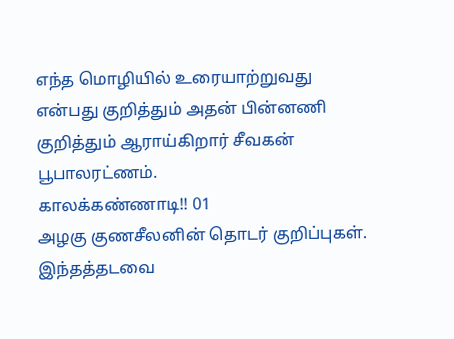எந்த மொழியில் உரையாற்றுவது என்பது குறித்தும் அதன் பின்னணி குறித்தும் ஆராய்கிறார் சீவகன் பூபாலரட்ணம்.
காலக்கண்ணாடி!! 01
அழகு குணசீலனின் தொடர் குறிப்புகள். இந்தத்தடவை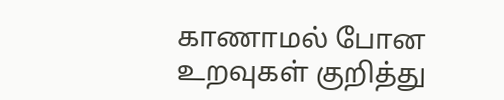காணாமல் போன உறவுகள் குறித்து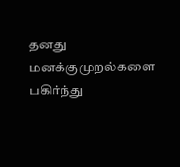தனது மனக்குமுறல்களை பகிர்ந்து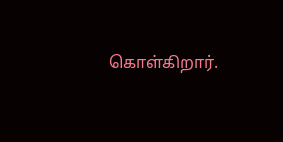கொள்கிறார்.